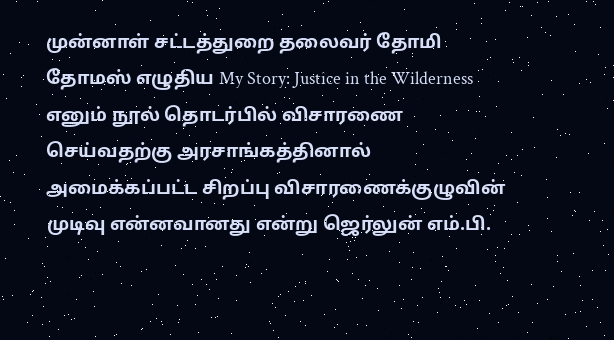முன்னாள் சட்டத்துறை தலைவர் தோமி தோமஸ் எழுதிய My Story: Justice in the Wilderness எனும் நூல் தொடர்பில் விசாரணை செய்வதற்கு அரசாங்கத்தினால் அமைக்கப்பட்ட சிறப்பு விசாரணைக்குழுவின் முடிவு என்னவானது என்று ஜெர்லுன் எம்.பி.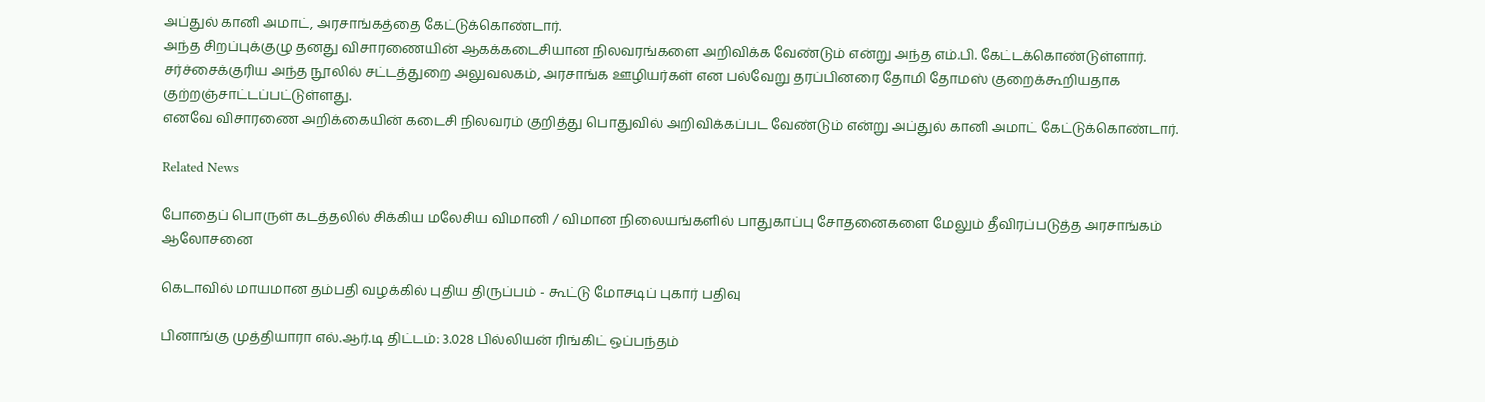அப்துல் கானி அமாட், அரசாங்கத்தை கேட்டுக்கொண்டார்.
அந்த சிறப்புக்குழு தனது விசாரணையின் ஆகக்கடைசியான நிலவரங்களை அறிவிக்க வேண்டும் என்று அந்த எம்.பி. கேட்டக்கொண்டுள்ளார்.
சர்ச்சைக்குரிய அந்த நூலில் சட்டத்துறை அலுவலகம், அரசாங்க ஊழியர்கள் என பல்வேறு தரப்பினரை தோமி தோமஸ் குறைக்கூறியதாக குற்றஞ்சாட்டப்பட்டுள்ளது.
எனவே விசாரணை அறிக்கையின் கடைசி நிலவரம் குறித்து பொதுவில் அறிவிக்கப்பட வேண்டும் என்று அப்துல் கானி அமாட் கேட்டுக்கொண்டார்.

Related News

போதைப் பொருள் கடத்தலில் சிக்கிய மலேசிய விமானி / விமான நிலையங்களில் பாதுகாப்பு சோதனைகளை மேலும் தீவிரப்படுத்த அரசாங்கம் ஆலோசனை

கெடாவில் மாயமான தம்பதி வழக்கில் புதிய திருப்பம் - கூட்டு மோசடிப் புகார் பதிவு

பினாங்கு முத்தியாரா எல்.ஆர்.டி திட்டம்: 3.028 பில்லியன் ரிங்கிட் ஒப்பந்தம்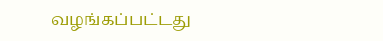வழங்கப்பட்டது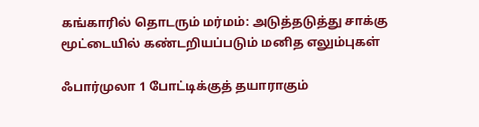கங்காரில் தொடரும் மர்மம்: அடுத்தடுத்து சாக்கு மூட்டையில் கண்டறியப்படும் மனித எலும்புகள்

ஃபார்முலா 1 போட்டிக்குத் தயாராகும்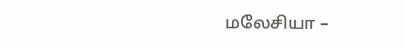மலேசியா –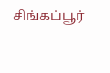சிங்கப்பூர்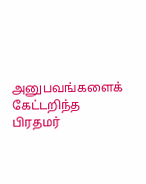அனுபவங்களைக் கேட்டறிந்த பிரதமர்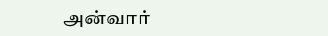அன்வார்